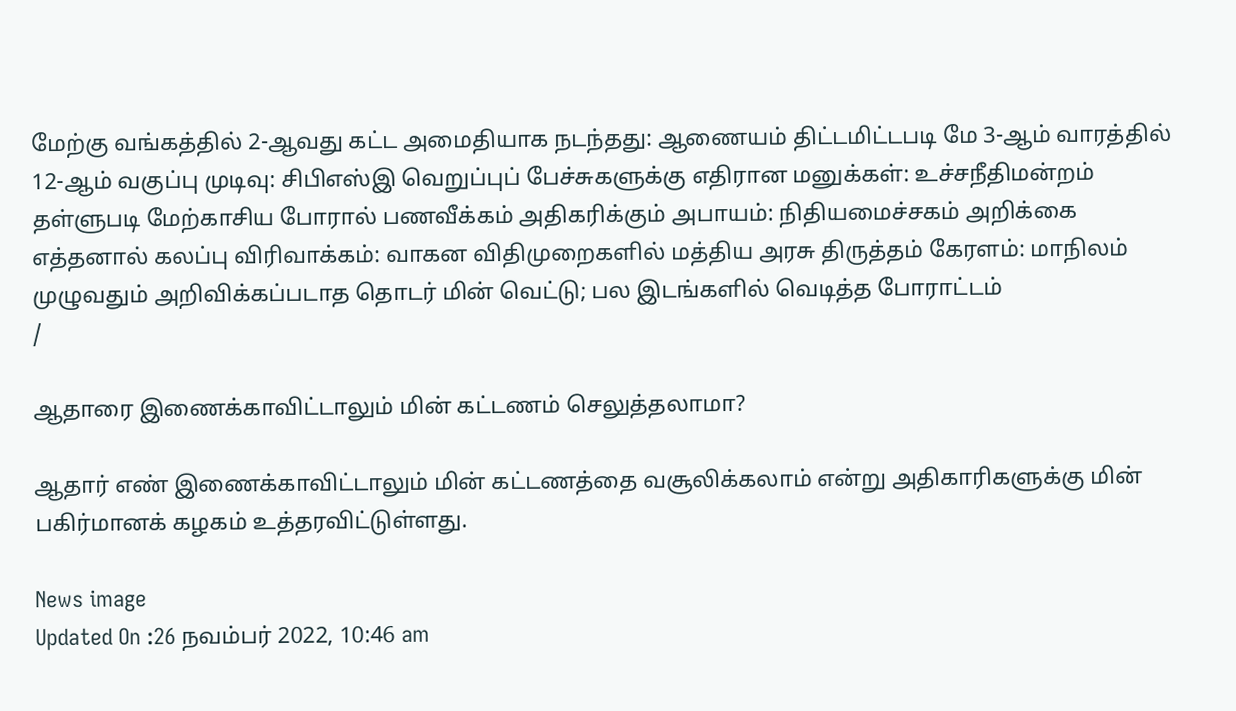மேற்கு வங்கத்தில் 2-ஆவது கட்ட அமைதியாக நடந்தது: ஆணையம் திட்டமிட்டபடி மே 3-ஆம் வாரத்தில் 12-ஆம் வகுப்பு முடிவு: சிபிஎஸ்இ வெறுப்புப் பேச்சுகளுக்கு எதிரான மனுக்கள்: உச்சநீதிமன்றம் தள்ளுபடி மேற்காசிய போரால் பணவீக்கம் அதிகரிக்கும் அபாயம்: நிதியமைச்சகம் அறிக்கை எத்தனால் கலப்பு விரிவாக்கம்: வாகன விதிமுறைகளில் மத்திய அரசு திருத்தம் கேரளம்: மாநிலம் முழுவதும் அறிவிக்கப்படாத தொடர் மின் வெட்டு; பல இடங்களில் வெடித்த போராட்டம்
/

ஆதாரை இணைக்காவிட்டாலும் மின் கட்டணம் செலுத்தலாமா?

ஆதார் எண் இணைக்காவிட்டாலும் மின் கட்டணத்தை வசூலிக்கலாம் என்று அதிகாரிகளுக்கு மின் பகிர்மானக் கழகம் உத்தரவிட்டுள்ளது.

News image
Updated On :26 நவம்பர் 2022, 10:46 am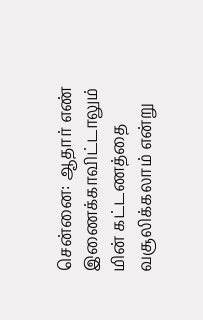சென்னை: ஆதார் எண் இணைக்காவிட்டாலும் மின் கட்டணத்தை வசூலிக்கலாம் என்று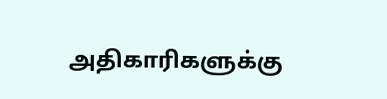அதிகாரிகளுக்கு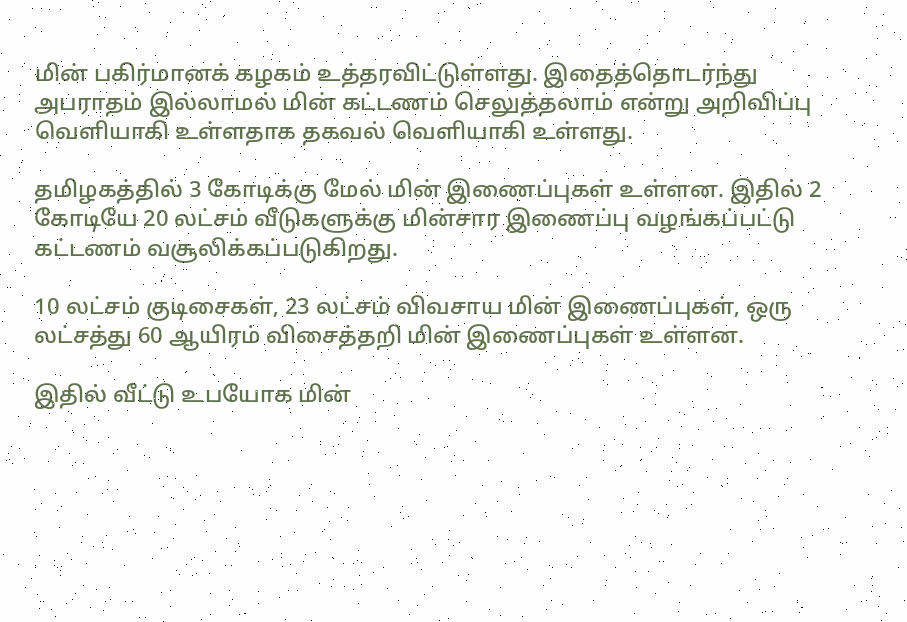மின் பகிர்மானக் கழகம் உத்தரவிட்டுள்ளது. இதைத்தொடர்ந்து அபராதம் இல்லாமல் மின் கட்டணம் செலுத்தலாம் என்று அறிவிப்பு வெளியாகி உள்ளதாக தகவல் வெளியாகி உள்ளது.

தமிழகத்தில் 3 கோடிக்கு மேல் மின் இணைப்புகள் உள்ளன. இதில் 2 கோடியே 20 லட்சம் வீடுகளுக்கு மின்சார இணைப்பு வழங்கப்பட்டு கட்டணம் வசூலிக்கப்படுகிறது.

10 லட்சம் குடிசைகள், 23 லட்சம் விவசாய மின் இணைப்புகள், ஒரு லட்சத்து 60 ஆயிரம் விசைத்தறி மின் இணைப்புகள் உள்ளன.

இதில் வீட்டு உபயோக மின்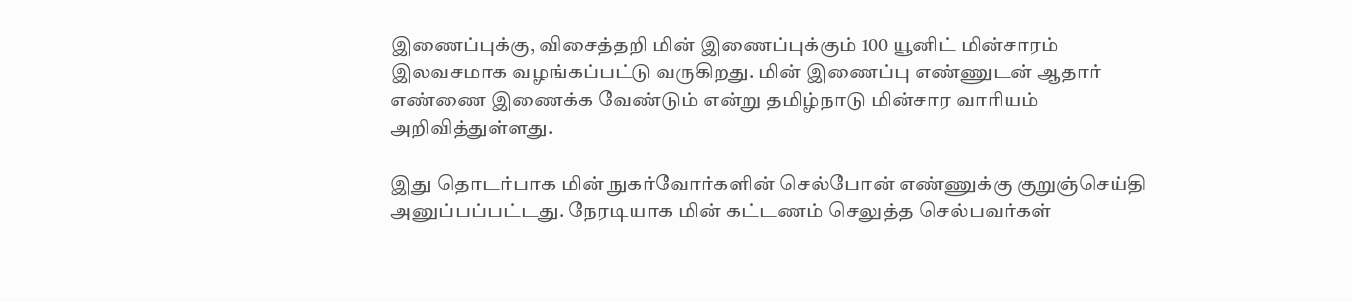இணைப்புக்கு, விசைத்தறி மின் இணைப்புக்கும் 100 யூனிட் மின்சாரம் இலவசமாக வழங்கப்பட்டு வருகிறது. மின் இணைப்பு எண்ணுடன் ஆதார் எண்ணை இணைக்க வேண்டும் என்று தமிழ்நாடு மின்சார வாரியம் அறிவித்துள்ளது.

இது தொடர்பாக மின் நுகர்வோர்களின் செல்போன் எண்ணுக்கு குறுஞ்செய்தி அனுப்பப்பட்டது. நேரடியாக மின் கட்டணம் செலுத்த செல்பவர்கள்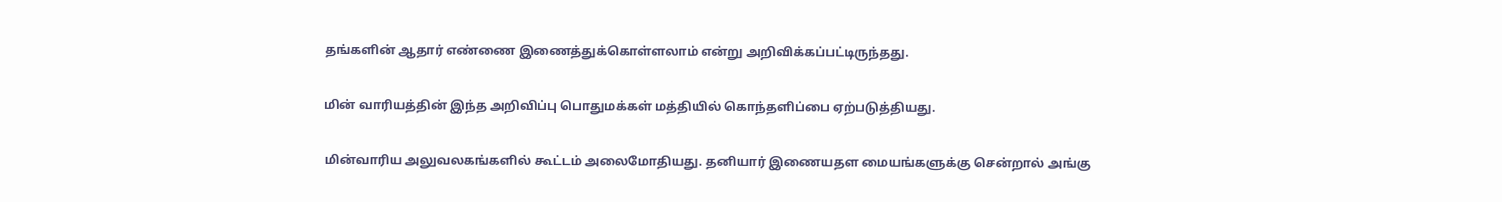தங்களின் ஆதார் எண்ணை இணைத்துக்கொள்ளலாம் என்று அறிவிக்கப்பட்டிருந்தது.

மின் வாரியத்தின் இந்த அறிவிப்பு பொதுமக்கள் மத்தியில் கொந்தளிப்பை ஏற்படுத்தியது.

மின்வாரிய அலுவலகங்களில் கூட்டம் அலைமோதியது. தனியார் இணையதள மையங்களுக்கு சென்றால் அங்கு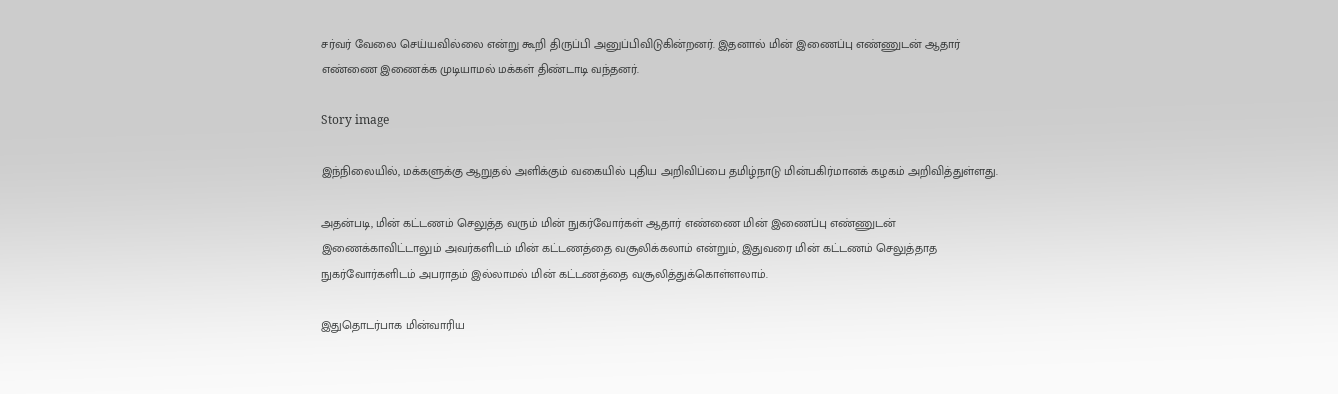சர்வர் வேலை செய்யவில்லை என்று கூறி திருப்பி அனுப்பிவிடுகின்றனர். இதனால் மின் இணைப்பு எண்ணுடன் ஆதார் எண்ணை இணைக்க முடியாமல் மக்கள் திண்டாடி வந்தனர்.

Story image

இந்நிலையில், மக்களுக்கு ஆறுதல் அளிக்கும் வகையில் புதிய அறிவிப்பை தமிழ்நாடு மின்பகிர்மானக் கழகம் அறிவித்துள்ளது.

அதன்படி, மின் கட்டணம் செலுத்த வரும் மின் நுகர்வோர்கள் ஆதார் எண்ணை மின் இணைப்பு எண்ணுடன் இணைக்காவிட்டாலும் அவர்களிடம் மின் கட்டணத்தை வசூலிக்கலாம் என்றும், இதுவரை மின் கட்டணம் செலுத்தாத நுகர்வோர்களிடம் அபராதம் இல்லாமல் மின் கட்டணத்தை வசூலித்துக்கொள்ளலாம்.

இதுதொடர்பாக மின்வாரிய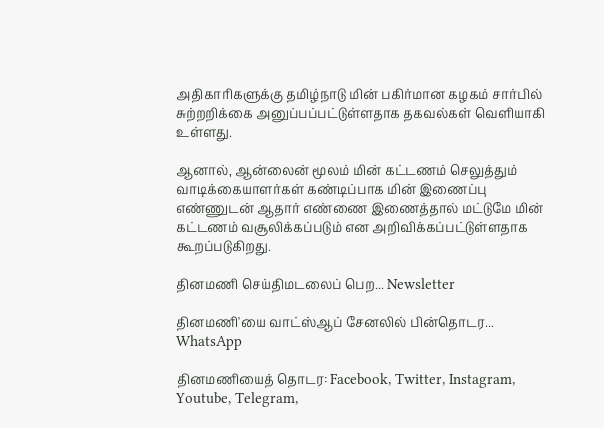அதிகாரிகளுக்கு தமிழ்நாடு மின் பகிர்மான கழகம் சார்பில் சுற்றறிக்கை அனுப்பப்பட்டுள்ளதாக தகவல்கள் வெளியாகி உள்ளது.

ஆனால், ஆன்லைன் மூலம் மின் கட்டணம் செலுத்தும் வாடிக்கையாளர்கள் கண்டிப்பாக மின் இணைப்பு எண்ணுடன் ஆதார் எண்ணை இணைத்தால் மட்டுமே மின் கட்டணம் வசூலிக்கப்படும் என அறிவிக்கப்பட்டுள்ளதாக கூறப்படுகிறது.

தினமணி செய்திமடலைப் பெற... Newsletter

தினமணி'யை வாட்ஸ்ஆப் சேனலில் பின்தொடர... WhatsApp

தினமணியைத் தொடர: Facebook, Twitter, Instagram, Youtube, Telegram,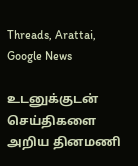Threads, Arattai, Google News

உடனுக்குடன் செய்திகளை அறிய தினமணி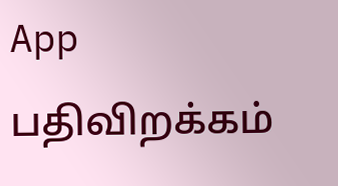App பதிவிறக்கம்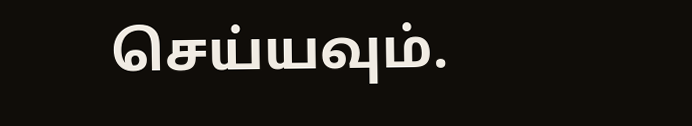செய்யவும்.